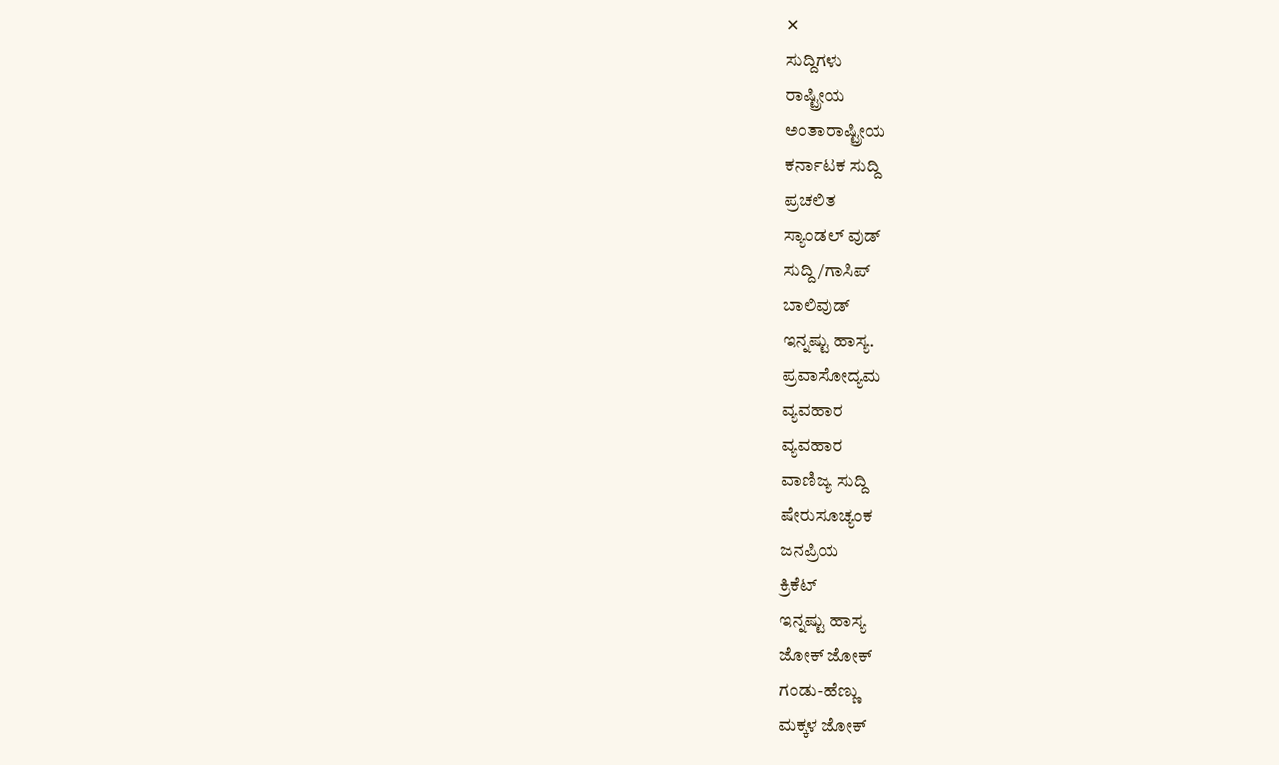✕
ಸುದ್ದಿಗಳು
ರಾಷ್ಟ್ರೀಯ
ಅಂತಾರಾಷ್ಟ್ರೀಯ
ಕರ್ನಾಟಕ ಸುದ್ದಿ
ಪ್ರಚಲಿತ
ಸ್ಯಾಂಡಲ್ ವುಡ್
ಸುದ್ದಿ/ಗಾಸಿಪ್
ಬಾಲಿವುಡ್
ಇನ್ನಷ್ಟು ಹಾಸ್ಯ.
ಪ್ರವಾಸೋದ್ಯಮ
ವ್ಯವಹಾರ
ವ್ಯವಹಾರ
ವಾಣಿಜ್ಯ ಸುದ್ದಿ
ಷೇರುಸೂಚ್ಯಂಕ
ಜನಪ್ರಿಯ
ಕ್ರಿಕೆಟ್
ಇನ್ನಷ್ಟು ಹಾಸ್ಯ
ಜೋಕ್ ಜೋಕ್
ಗಂಡು-ಹೆಣ್ಣು
ಮಕ್ಕಳ ಜೋಕ್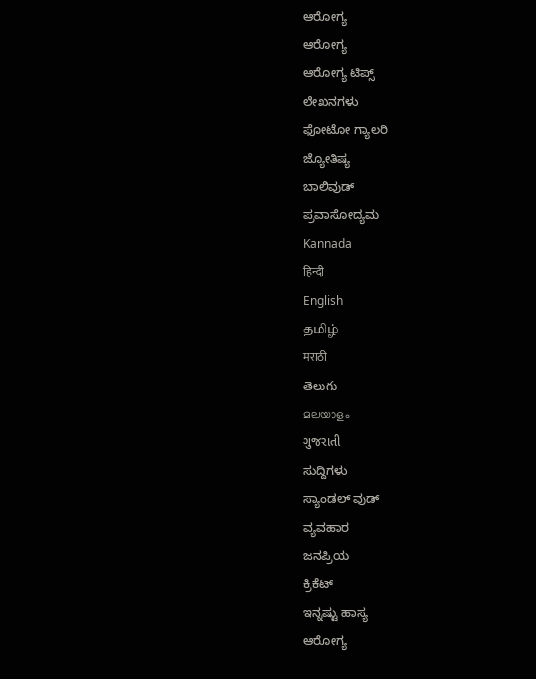ಆರೋಗ್ಯ
ಆರೋಗ್ಯ
ಆರೋಗ್ಯ ಟಿಪ್ಸ್
ಲೇಖನಗಳು
ಫೋಟೋ ಗ್ಯಾಲರಿ
ಜ್ಯೋತಿಷ್ಯ
ಬಾಲಿವುಡ್
ಪ್ರವಾಸೋದ್ಯಮ
Kannada
हिन्दी
English
தமிழ்
मराठी
తెలుగు
മലയാളം
ગુજરાતી
ಸುದ್ದಿಗಳು
ಸ್ಯಾಂಡಲ್ ವುಡ್
ವ್ಯವಹಾರ
ಜನಪ್ರಿಯ
ಕ್ರಿಕೆಟ್
ಇನ್ನಷ್ಟು ಹಾಸ್ಯ
ಆರೋಗ್ಯ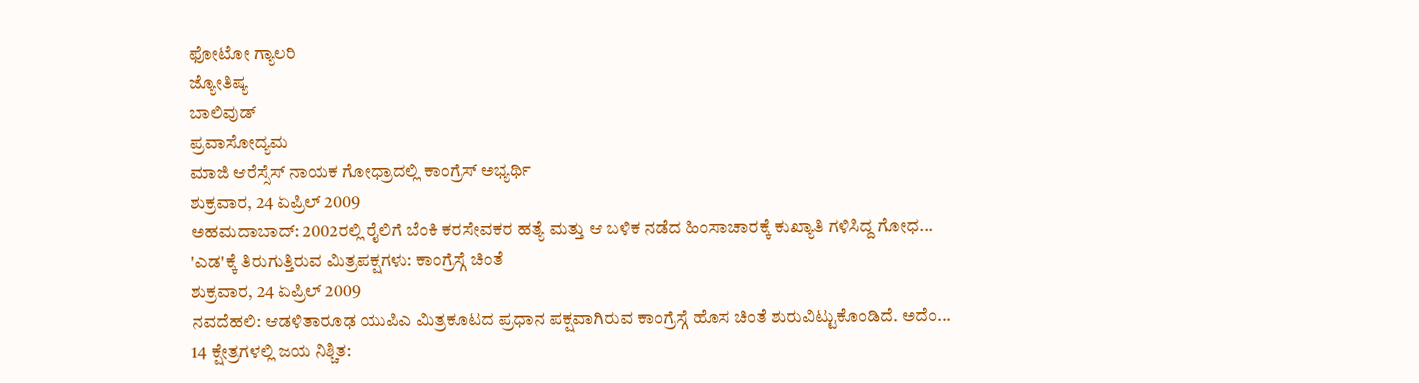ಫೋಟೋ ಗ್ಯಾಲರಿ
ಜ್ಯೋತಿಷ್ಯ
ಬಾಲಿವುಡ್
ಪ್ರವಾಸೋದ್ಯಮ
ಮಾಜಿ ಆರೆಸ್ಸೆಸ್ ನಾಯಕ ಗೋಧ್ರಾದಲ್ಲಿ ಕಾಂಗ್ರೆಸ್ ಅಭ್ಯರ್ಥಿ
ಶುಕ್ರವಾರ, 24 ಏಪ್ರಿಲ್ 2009
ಅಹಮದಾಬಾದ್: 2002ರಲ್ಲಿ ರೈಲಿಗೆ ಬೆಂಕಿ ಕರಸೇವಕರ ಹತ್ಯೆ ಮತ್ತು ಆ ಬಳಿಕ ನಡೆದ ಹಿಂಸಾಚಾರಕ್ಕೆ ಕುಖ್ಯಾತಿ ಗಳಿಸಿದ್ದ ಗೋಧ...
'ಎಡ'ಕ್ಕೆ ತಿರುಗುತ್ತಿರುವ ಮಿತ್ರಪಕ್ಷಗಳು: ಕಾಂಗ್ರೆಸ್ಗೆ ಚಿಂತೆ
ಶುಕ್ರವಾರ, 24 ಏಪ್ರಿಲ್ 2009
ನವದೆಹಲಿ: ಆಡಳಿತಾರೂಢ ಯುಪಿಎ ಮಿತ್ರಕೂಟದ ಪ್ರಧಾನ ಪಕ್ಷವಾಗಿರುವ ಕಾಂಗ್ರೆಸ್ಗೆ ಹೊಸ ಚಿಂತೆ ಶುರುವಿಟ್ಟುಕೊಂಡಿದೆ. ಅದೆಂ...
14 ಕ್ಷೇತ್ರಗಳಲ್ಲಿ ಜಯ ನಿಶ್ಚಿತ: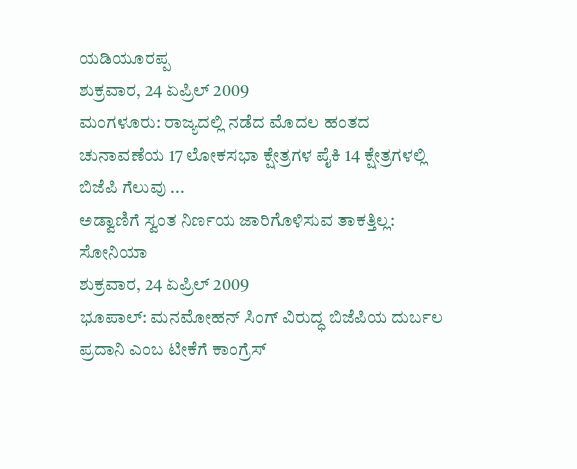ಯಡಿಯೂರಪ್ಪ
ಶುಕ್ರವಾರ, 24 ಏಪ್ರಿಲ್ 2009
ಮಂಗಳೂರು: ರಾಜ್ಯದಲ್ಲಿ ನಡೆದ ಮೊದಲ ಹಂತದ ಚುನಾವಣೆಯ 17 ಲೋಕಸಭಾ ಕ್ಷೇತ್ರಗಳ ಪೈಕಿ 14 ಕ್ಷೇತ್ರಗಳಲ್ಲಿ ಬಿಜೆಪಿ ಗೆಲುವು ...
ಅಡ್ವಾಣಿಗೆ ಸ್ವಂತ ನಿರ್ಣಯ ಜಾರಿಗೊಳಿಸುವ ತಾಕತ್ತಿಲ್ಲ: ಸೋನಿಯಾ
ಶುಕ್ರವಾರ, 24 ಏಪ್ರಿಲ್ 2009
ಭೂಪಾಲ್: ಮನಮೋಹನ್ ಸಿಂಗ್ ವಿರುದ್ಧ ಬಿಜೆಪಿಯ ದುರ್ಬಲ ಪ್ರದಾನಿ ಎಂಬ ಟೀಕೆಗೆ ಕಾಂಗ್ರೆಸ್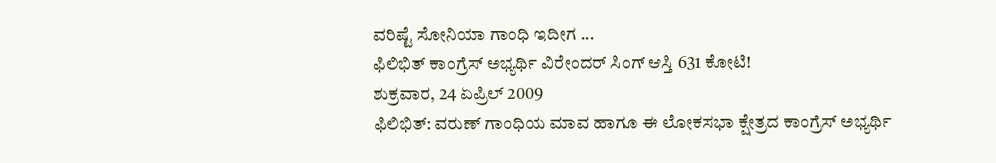ವರಿಷ್ಟೆ ಸೋನಿಯಾ ಗಾಂಧಿ ಇದೀಗ ...
ಫಿಲಿಭಿತ್ ಕಾಂಗ್ರೆಸ್ ಅಭ್ಯರ್ಥಿ ವಿರೇಂದರ್ ಸಿಂಗ್ ಆಸ್ತಿ 631 ಕೋಟಿ!
ಶುಕ್ರವಾರ, 24 ಏಪ್ರಿಲ್ 2009
ಫಿಲಿಭಿತ್: ವರುಣ್ ಗಾಂಧಿಯ ಮಾವ ಹಾಗೂ ಈ ಲೋಕಸಭಾ ಕ್ಷೇತ್ರದ ಕಾಂಗ್ರೆಸ್ ಅಭ್ಯರ್ಥಿ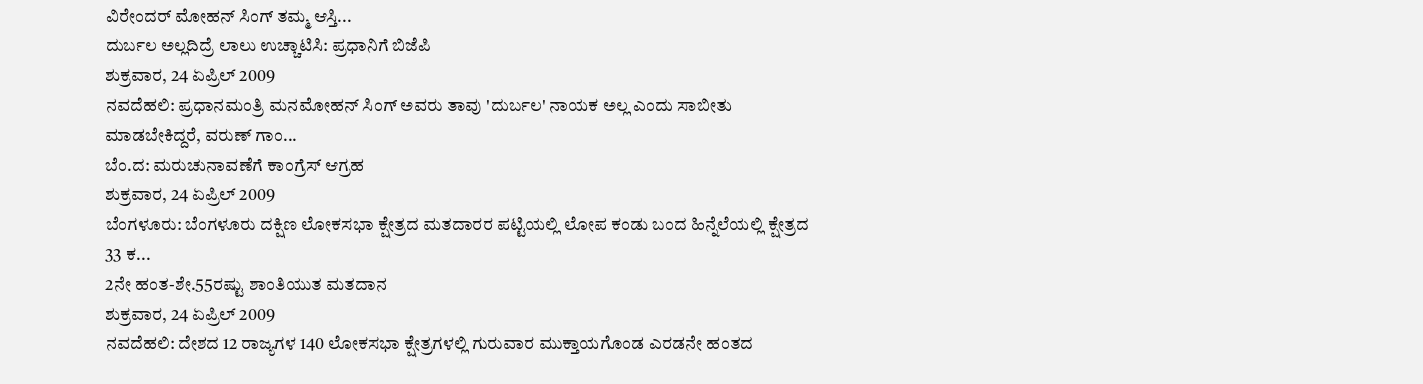ವಿರೇಂದರ್ ಮೋಹನ್ ಸಿಂಗ್ ತಮ್ಮ ಆಸ್ತಿ...
ದುರ್ಬಲ ಅಲ್ಲದಿದ್ರೆ ಲಾಲು ಉಚ್ಚಾಟಿಸಿ: ಪ್ರಧಾನಿಗೆ ಬಿಜೆಪಿ
ಶುಕ್ರವಾರ, 24 ಏಪ್ರಿಲ್ 2009
ನವದೆಹಲಿ: ಪ್ರಧಾನಮಂತ್ರಿ ಮನಮೋಹನ್ ಸಿಂಗ್ ಅವರು ತಾವು 'ದುರ್ಬಲ' ನಾಯಕ ಅಲ್ಲ ಎಂದು ಸಾಬೀತು ಮಾಡಬೇಕಿದ್ದರೆ, ವರುಣ್ ಗಾಂ...
ಬೆಂ.ದ: ಮರುಚುನಾವಣೆಗೆ ಕಾಂಗ್ರೆಸ್ ಆಗ್ರಹ
ಶುಕ್ರವಾರ, 24 ಏಪ್ರಿಲ್ 2009
ಬೆಂಗಳೂರು: ಬೆಂಗಳೂರು ದಕ್ಷಿಣ ಲೋಕಸಭಾ ಕ್ಷೇತ್ರದ ಮತದಾರರ ಪಟ್ಟಿಯಲ್ಲಿ ಲೋಪ ಕಂಡು ಬಂದ ಹಿನ್ನೆಲೆಯಲ್ಲಿ ಕ್ಷೇತ್ರದ 33 ಕ...
2ನೇ ಹಂತ-ಶೇ.55ರಷ್ಟು ಶಾಂತಿಯುತ ಮತದಾನ
ಶುಕ್ರವಾರ, 24 ಏಪ್ರಿಲ್ 2009
ನವದೆಹಲಿ: ದೇಶದ 12 ರಾಜ್ಯಗಳ 140 ಲೋಕಸಭಾ ಕ್ಷೇತ್ರಗಳಲ್ಲಿ ಗುರುವಾರ ಮುಕ್ತಾಯಗೊಂಡ ಎರಡನೇ ಹಂತದ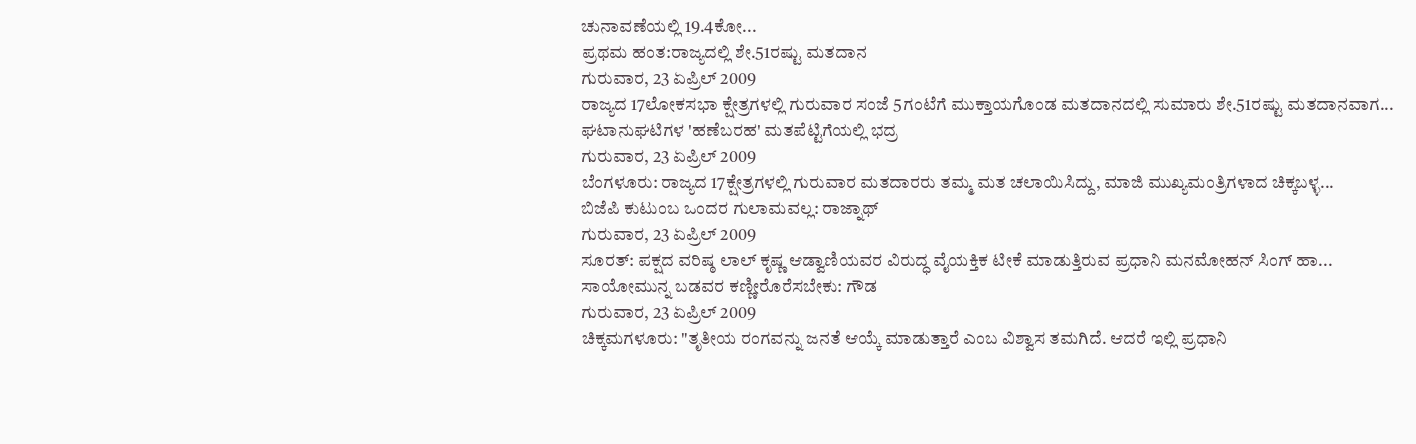ಚುನಾವಣೆಯಲ್ಲಿ 19.4ಕೋ...
ಪ್ರಥಮ ಹಂತ:ರಾಜ್ಯದಲ್ಲಿ ಶೇ.51ರಷ್ಟು ಮತದಾನ
ಗುರುವಾರ, 23 ಏಪ್ರಿಲ್ 2009
ರಾಜ್ಯದ 17ಲೋಕಸಭಾ ಕ್ಷೇತ್ರಗಳಲ್ಲಿ ಗುರುವಾರ ಸಂಜೆ 5ಗಂಟೆಗೆ ಮುಕ್ತಾಯಗೊಂಡ ಮತದಾನದಲ್ಲಿ ಸುಮಾರು ಶೇ.51ರಷ್ಟು ಮತದಾನವಾಗ...
ಘಟಾನುಘಟಿಗಳ 'ಹಣೆಬರಹ' ಮತಪೆಟ್ಟಿಗೆಯಲ್ಲಿ ಭದ್ರ
ಗುರುವಾರ, 23 ಏಪ್ರಿಲ್ 2009
ಬೆಂಗಳೂರು: ರಾಜ್ಯದ 17ಕ್ಷೇತ್ರಗಳಲ್ಲಿ ಗುರುವಾರ ಮತದಾರರು ತಮ್ಮ ಮತ ಚಲಾಯಿಸಿದ್ದು, ಮಾಜಿ ಮುಖ್ಯಮಂತ್ರಿಗಳಾದ ಚಿಕ್ಕಬಳ್ಳ...
ಬಿಜೆಪಿ ಕುಟುಂಬ ಒಂದರ ಗುಲಾಮವಲ್ಲ: ರಾಜ್ನಾಥ್
ಗುರುವಾರ, 23 ಏಪ್ರಿಲ್ 2009
ಸೂರತ್: ಪಕ್ಷದ ವರಿಷ್ಠ ಲಾಲ್ ಕೃಷ್ಣ ಆಡ್ವಾಣಿಯವರ ವಿರುದ್ಧ ವೈಯಕ್ತಿಕ ಟೀಕೆ ಮಾಡುತ್ತಿರುವ ಪ್ರಧಾನಿ ಮನಮೋಹನ್ ಸಿಂಗ್ ಹಾ...
ಸಾಯೋಮುನ್ನ ಬಡವರ ಕಣ್ಣೀರೊರೆಸಬೇಕು: ಗೌಡ
ಗುರುವಾರ, 23 ಏಪ್ರಿಲ್ 2009
ಚಿಕ್ಕಮಗಳೂರು: "ತೃತೀಯ ರಂಗವನ್ನು ಜನತೆ ಆಯ್ಕೆ ಮಾಡುತ್ತಾರೆ ಎಂಬ ವಿಶ್ವಾಸ ತಮಗಿದೆ. ಆದರೆ ಇಲ್ಲಿ ಪ್ರಧಾನಿ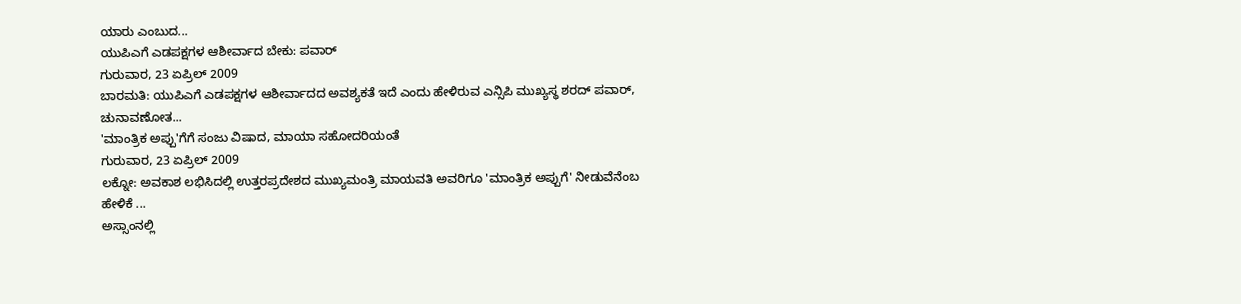ಯಾರು ಎಂಬುದ...
ಯುಪಿಎಗೆ ಎಡಪಕ್ಷಗಳ ಆಶೀರ್ವಾದ ಬೇಕು: ಪವಾರ್
ಗುರುವಾರ, 23 ಏಪ್ರಿಲ್ 2009
ಬಾರಮತಿ: ಯುಪಿಎಗೆ ಎಡಪಕ್ಷಗಳ ಆಶೀರ್ವಾದದ ಅವಶ್ಯಕತೆ ಇದೆ ಎಂದು ಹೇಳಿರುವ ಎನ್ಸಿಪಿ ಮುಖ್ಯಸ್ಥ ಶರದ್ ಪವಾರ್, ಚುನಾವಣೋತ...
'ಮಾಂತ್ರಿಕ ಅಪ್ಪು'ಗೆಗೆ ಸಂಜು ವಿಷಾದ, ಮಾಯಾ ಸಹೋದರಿಯಂತೆ
ಗುರುವಾರ, 23 ಏಪ್ರಿಲ್ 2009
ಲಕ್ನೋ: ಅವಕಾಶ ಲಭಿಸಿದಲ್ಲಿ ಉತ್ತರಪ್ರದೇಶದ ಮುಖ್ಯಮಂತ್ರಿ ಮಾಯವತಿ ಅವರಿಗೂ 'ಮಾಂತ್ರಿಕ ಅಪ್ಪುಗೆ' ನೀಡುವೆನೆಂಬ ಹೇಳಿಕೆ ...
ಅಸ್ಸಾಂನಲ್ಲಿ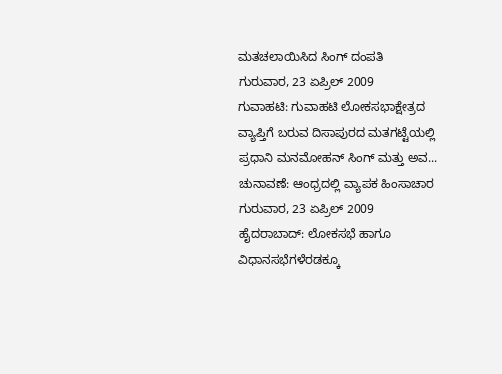ಮತಚಲಾಯಿಸಿದ ಸಿಂಗ್ ದಂಪತಿ
ಗುರುವಾರ, 23 ಏಪ್ರಿಲ್ 2009
ಗುವಾಹಟಿ: ಗುವಾಹಟಿ ಲೋಕಸಭಾಕ್ಷೇತ್ರದ ವ್ಯಾಪ್ತಿಗೆ ಬರುವ ದಿಸಾಪುರದ ಮತಗಟ್ಟೆಯಲ್ಲಿ ಪ್ರಧಾನಿ ಮನಮೋಹನ್ ಸಿಂಗ್ ಮತ್ತು ಅವ...
ಚುನಾವಣೆ: ಆಂಧ್ರದಲ್ಲಿ ವ್ಯಾಪಕ ಹಿಂಸಾಚಾರ
ಗುರುವಾರ, 23 ಏಪ್ರಿಲ್ 2009
ಹೈದರಾಬಾದ್: ಲೋಕಸಭೆ ಹಾಗೂ ವಿಧಾನಸಭೆಗಳೆರಡಕ್ಕೂ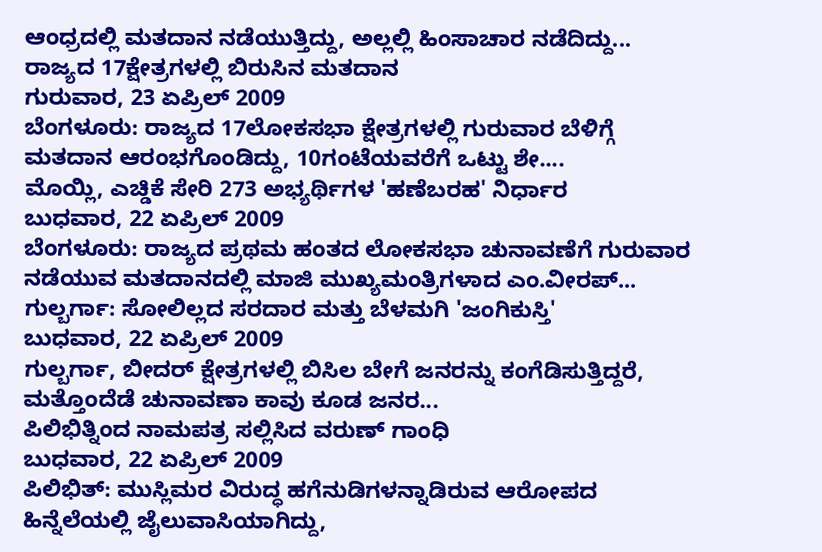ಆಂಧ್ರದಲ್ಲಿ ಮತದಾನ ನಡೆಯುತ್ತಿದ್ದು, ಅಲ್ಲಲ್ಲಿ ಹಿಂಸಾಚಾರ ನಡೆದಿದ್ದು...
ರಾಜ್ಯದ 17ಕ್ಷೇತ್ರಗಳಲ್ಲಿ ಬಿರುಸಿನ ಮತದಾನ
ಗುರುವಾರ, 23 ಏಪ್ರಿಲ್ 2009
ಬೆಂಗಳೂರು: ರಾಜ್ಯದ 17ಲೋಕಸಭಾ ಕ್ಷೇತ್ರಗಳಲ್ಲಿ ಗುರುವಾರ ಬೆಳಿಗ್ಗೆ ಮತದಾನ ಆರಂಭಗೊಂಡಿದ್ದು, 10ಗಂಟೆಯವರೆಗೆ ಒಟ್ಟು ಶೇ....
ಮೊಯ್ಲಿ, ಎಚ್ಡಿಕೆ ಸೇರಿ 273 ಅಭ್ಯರ್ಥಿಗಳ 'ಹಣೆಬರಹ' ನಿರ್ಧಾರ
ಬುಧವಾರ, 22 ಏಪ್ರಿಲ್ 2009
ಬೆಂಗಳೂರು: ರಾಜ್ಯದ ಪ್ರಥಮ ಹಂತದ ಲೋಕಸಭಾ ಚುನಾವಣೆಗೆ ಗುರುವಾರ ನಡೆಯುವ ಮತದಾನದಲ್ಲಿ ಮಾಜಿ ಮುಖ್ಯಮಂತ್ರಿಗಳಾದ ಎಂ.ವೀರಪ್...
ಗುಲ್ಬರ್ಗಾ: ಸೋಲಿಲ್ಲದ ಸರದಾರ ಮತ್ತು ಬೆಳಮಗಿ 'ಜಂಗಿಕುಸ್ತಿ'
ಬುಧವಾರ, 22 ಏಪ್ರಿಲ್ 2009
ಗುಲ್ಬರ್ಗಾ, ಬೀದರ್ ಕ್ಷೇತ್ರಗಳಲ್ಲಿ ಬಿಸಿಲ ಬೇಗೆ ಜನರನ್ನು ಕಂಗೆಡಿಸುತ್ತಿದ್ದರೆ, ಮತ್ತೊಂದೆಡೆ ಚುನಾವಣಾ ಕಾವು ಕೂಡ ಜನರ...
ಪಿಲಿಭಿತ್ನಿಂದ ನಾಮಪತ್ರ ಸಲ್ಲಿಸಿದ ವರುಣ್ ಗಾಂಧಿ
ಬುಧವಾರ, 22 ಏಪ್ರಿಲ್ 2009
ಪಿಲಿಭಿತ್: ಮುಸ್ಲಿಮರ ವಿರುದ್ಧ ಹಗೆನುಡಿಗಳನ್ನಾಡಿರುವ ಆರೋಪದ ಹಿನ್ನೆಲೆಯಲ್ಲಿ ಜೈಲುವಾಸಿಯಾಗಿದ್ದು,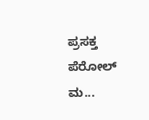ಪ್ರಸಕ್ತ ಪೆರೋಲ್ ಮ...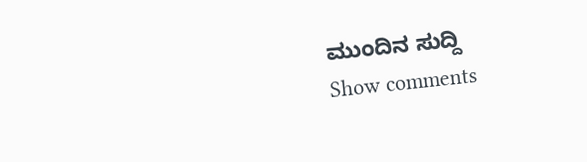ಮುಂದಿನ ಸುದ್ದಿ
Show comments